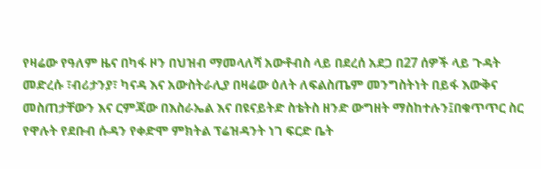የዛሬው የዓለም ዜና በካፋ ዞን በህዝብ ማመላለሻ አውቶብስ ላይ በደረሰ አደጋ በ27 ሰዎች ላይ ጉዳት መድረሱ ፣ብሪታንያ፣ ካናዳ እና አውስትራሊያ በዛሬው ዕለት ለፍልስጤም መንግስትነት በይፋ እውቅና መስጠታቸውን እና ርምጃው በእስራኤል እና በዩናይትድ ስቴትስ ዘንድ ውግዘት ማስከተሉን፤በቁጥጥር ስር የዋሉት የደቡብ ሱዳን የቀድሞ ምክትል ፕሬዝዳንት ነገ ፍርድ ቤት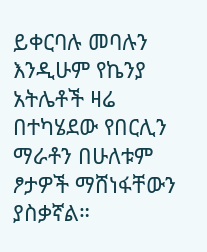ይቀርባሉ መባሉን እንዲሁም የኬንያ አትሌቶች ዛሬ በተካሄደው የበርሊን ማራቶን በሁለቱም ፆታዎች ማሸነፋቸውን ያስቃኛል።